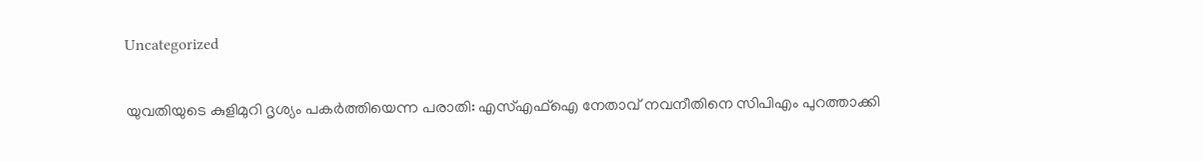Uncategorized

യുവതിയുടെ കുളിമുറി ദൃശ്യം പകർത്തിയെന്ന പരാതി: എസ്എഫ്ഐ നേതാവ് നവനീതിനെ സിപിഎം പുറത്താക്കി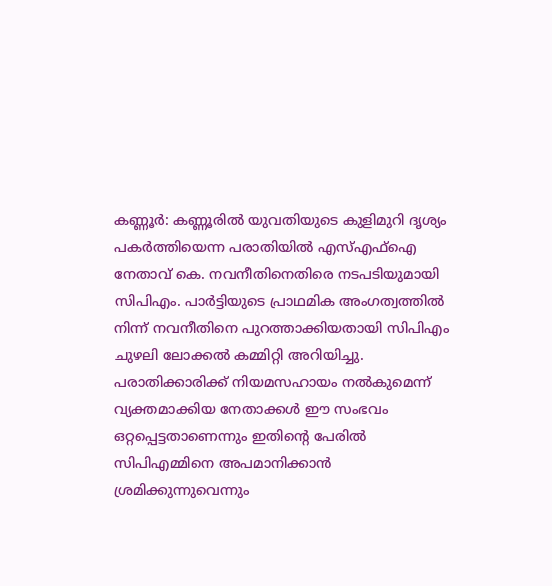കണ്ണൂർ: കണ്ണൂരിൽ യുവതിയുടെ കുളിമുറി ദൃശ്യം പകർത്തിയെന്ന പരാതിയിൽ എസ്എഫ്ഐ നേതാവ് കെ. നവനീതിനെതിരെ നടപടിയുമായി സിപിഎം. പാർട്ടിയുടെ പ്രാഥമിക അംഗത്വത്തിൽ നിന്ന് നവനീതിനെ പുറത്താക്കിയതായി സിപിഎം ചുഴലി ലോക്കൽ കമ്മിറ്റി അറിയിച്ചു. പരാതിക്കാരിക്ക് നിയമസഹായം നൽകുമെന്ന് വ്യക്തമാക്കിയ നേതാക്കൾ ഈ സംഭവം ഒറ്റപ്പെട്ടതാണെന്നും ഇതിൻ്റെ പേരിൽ സിപിഎമ്മിനെ അപമാനിക്കാൻ ശ്രമിക്കുന്നുവെന്നും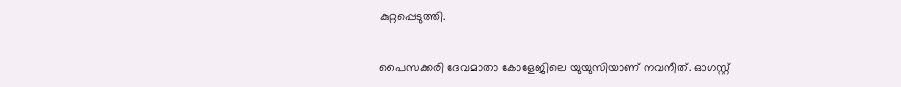കുറ്റപ്പെടുത്തി.

പൈസക്കരി ദേവമാതാ കോളേജിലെ യുയുസിയാണ് നവനീത്. ഓഗസ്റ്റ്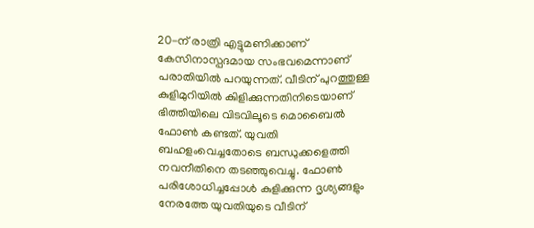20-ന് രാത്രി എട്ടുമണിക്കാണ് കേസിനാസ്പദമായ സംഭവമെന്നാണ് പരാതിയിൽ പറയുന്നത്. വീടിന് പുറത്തുള്ള കുളിമുറിയിൽ കുിളിക്കുന്നതിനിടെയാണ് ഭിത്തിയിലെ വിടവിലൂടെ മൊബൈൽ ഫോൺ കണ്ടത്. യുവതി ബഹളംവെച്ചതോടെ ബന്ധുക്കളെത്തി നവനീതിനെ തടഞ്ഞുവെച്ചു. ഫോൺ പരിശോധിച്ചപ്പോൾ കുളിക്കുന്ന ദൃശ്യങ്ങളും നേരത്തേ യുവതിയുടെ വീടിന്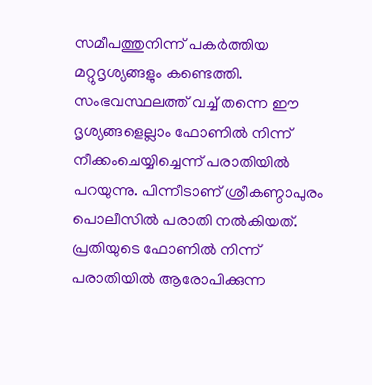സമീപത്തുനിന്ന് പകർത്തിയ മറ്റുദൃശ്യങ്ങളും കണ്ടെത്തി. സംഭവസ്ഥലത്ത് വച്ച് തന്നെ ഈ ദൃശ്യങ്ങളെല്ലാം ഫോണിൽ നിന്ന് നീക്കംചെയ്യിച്ചെന്ന് പരാതിയിൽ പറയുന്നു. പിന്നീടാണ് ശ്രീകണ്ഠാപുരം പൊലീസിൽ പരാതി നൽകിയത്. പ്രതിയുടെ ഫോണിൽ നിന്ന് പരാതിയിൽ ആരോപിക്കുന്ന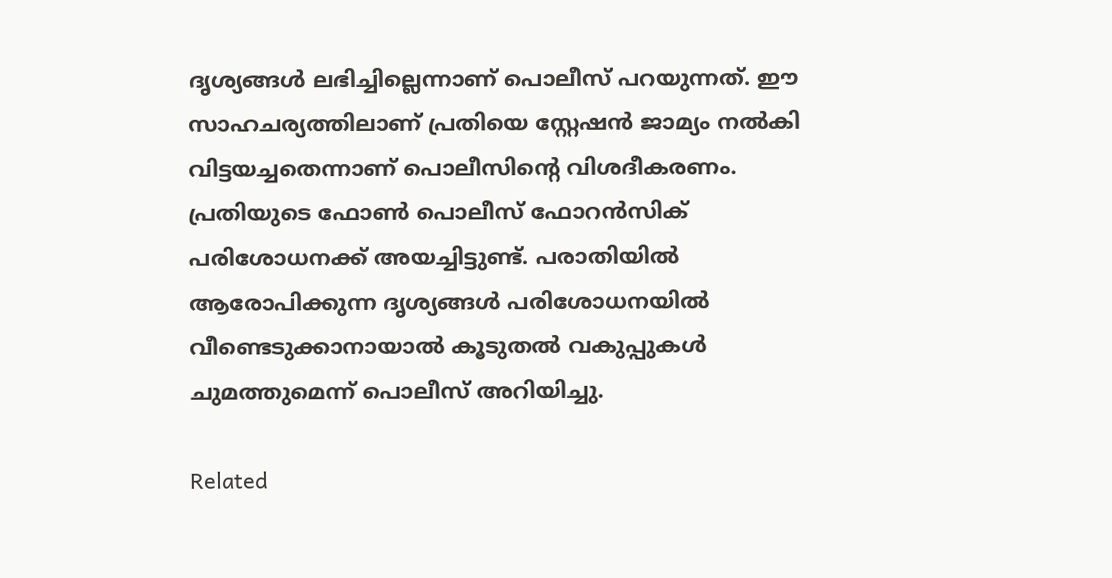ദൃശ്യങ്ങൾ ലഭിച്ചില്ലെന്നാണ് പൊലീസ് പറയുന്നത്. ഈ സാഹചര്യത്തിലാണ് പ്രതിയെ സ്റ്റേഷൻ ജാമ്യം നൽകി വിട്ടയച്ചതെന്നാണ് പൊലീസിൻ്റെ വിശദീകരണം. പ്രതിയുടെ ഫോൺ പൊലീസ് ഫോറൻസിക് പരിശോധനക്ക് അയച്ചിട്ടുണ്ട്. പരാതിയിൽ ആരോപിക്കുന്ന ദൃശ്യങ്ങൾ പരിശോധനയിൽ വീണ്ടെടുക്കാനായാൽ കൂടുതൽ വകുപ്പുകൾ ചുമത്തുമെന്ന് പൊലീസ് അറിയിച്ചു.

Related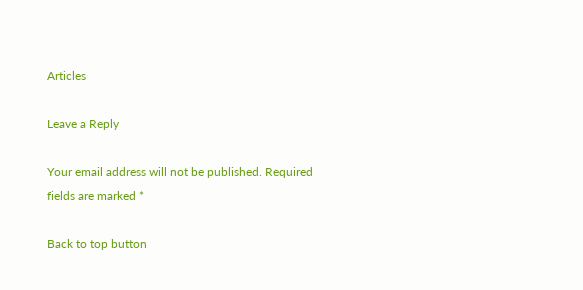Articles

Leave a Reply

Your email address will not be published. Required fields are marked *

Back to top button